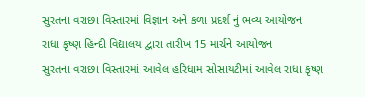સુરતના વરાછા વિસ્તારમાં વિજ્ઞાન અને કળા પ્રદર્શ નું ભવ્ય આયોજન
રાધા કૃષ્ણ હિન્દી વિદ્યાલય દ્વારા તારીખ 15 માર્ચને આયોજન
સુરતના વરાછા વિસ્તારમાં આવેલ હરિધામ સોસાયટીમાં આવેલ રાધા કૃષ્ણ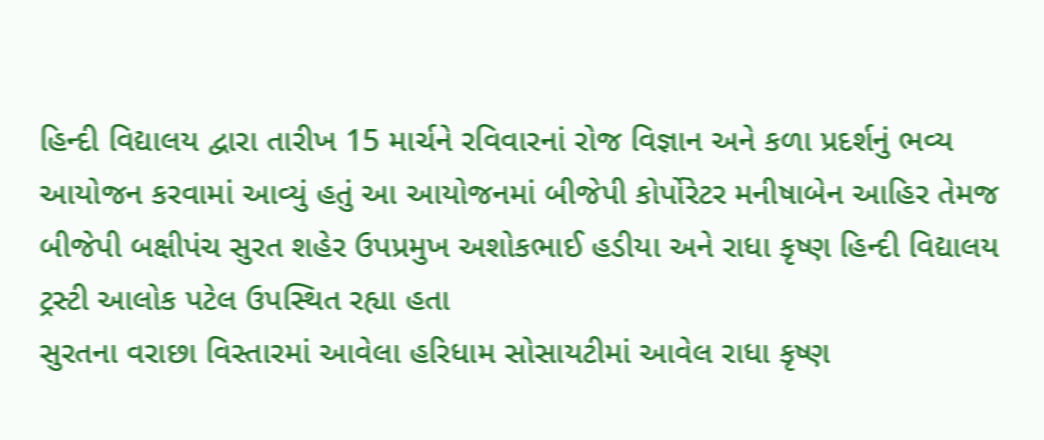હિન્દી વિદ્યાલય દ્વારા તારીખ 15 માર્ચને રવિવારનાં રોજ વિજ્ઞાન અને કળા પ્રદર્શનું ભવ્ય આયોજન કરવામાં આવ્યું હતું આ આયોજનમાં બીજેપી કોર્પોરેટર મનીષાબેન આહિર તેમજ બીજેપી બક્ષીપંચ સુરત શહેર ઉપપ્રમુખ અશોકભાઈ હડીયા અને રાધા કૃષ્ણ હિન્દી વિદ્યાલય ટ્રસ્ટી આલોક પટેલ ઉપસ્થિત રહ્યા હતા
સુરતના વરાછા વિસ્તારમાં આવેલા હરિધામ સોસાયટીમાં આવેલ રાધા કૃષ્ણ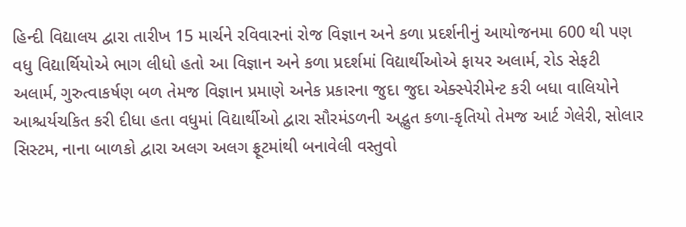હિન્દી વિદ્યાલય દ્વારા તારીખ 15 માર્ચને રવિવારનાં રોજ વિજ્ઞાન અને કળા પ્રદર્શનીનું આયોજનમા 600 થી પણ વધુ વિદ્યાર્થિયોએ ભાગ લીધો હતો આ વિજ્ઞાન અને કળા પ્રદર્શમાં વિદ્યાર્થીઓએ ફાયર અલાર્મ, રોડ સેફટી અલાર્મ, ગુરુત્વાકર્ષણ બળ તેમજ વિજ્ઞાન પ્રમાણે અનેક પ્રકારના જુદા જુદા એક્સ્પેરીમેન્ટ કરી બધા વાલિયોને આશ્ચર્યચકિત કરી દીધા હતા વધુમાં વિદ્યાર્થીઓ દ્વારા સૌરમંડળની અદ્ભુત કળા-કૃતિયો તેમજ આર્ટ ગેલેરી, સોલાર સિસ્ટમ, નાના બાળકો દ્વારા અલગ અલગ ફ્રૂટમાંથી બનાવેલી વસ્તુવો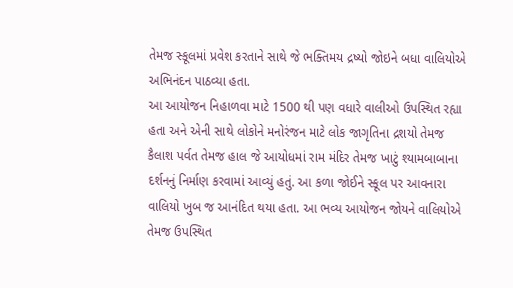તેમજ સ્કૂલમાં પ્રવેશ કરતાને સાથે જે ભક્તિમય દ્રષ્યો જોઇને બધા વાલિયોએ અભિનંદન પાઠવ્યા હતા.
આ આયોજન નિહાળવા માટે 1500 થી પણ વધારે વાલીઓ ઉપસ્થિત રહ્યા હતા અને એની સાથે લોકોને મનોરંજન માટે લોક જાગૃતિના દ્રશયો તેમજ કૈલાશ પર્વત તેમજ હાલ જે આયોધમાં રામ મંદિર તેમજ ખાટું શ્યામબાબાના દર્શનનું નિર્માણ કરવામાં આવ્યું હતું. આ કળા જોઈને સ્કૂલ પર આવનારા વાલિયો ખુબ જ આનંદિત થયા હતા. આ ભવ્ય આયોજન જોયને વાલિયોએ તેમજ ઉપસ્થિત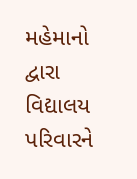મહેમાનો દ્વારા વિદ્યાલય પરિવારને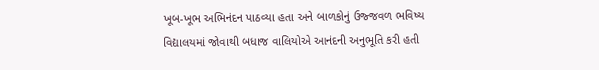ખૂબ-ખૂભ અભિનંદન પાઠવ્યા હતા અને બાળકોનું ઉજ્જવળ ભવિષ્ય વિદ્યાલયમાં જોવાથી બધાજ વાલિયોએ આનંદની અનુભૂતિ કરી હતી